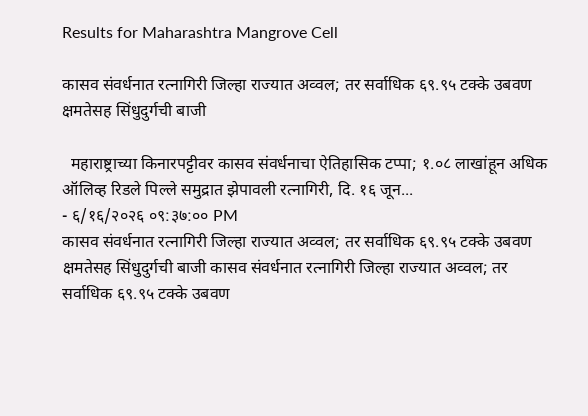Results for Maharashtra Mangrove Cell

कासव संवर्धनात रत्नागिरी जिल्हा राज्यात अव्वल; तर सर्वाधिक ६९.९५ टक्के उबवण क्षमतेसह सिंधुदुर्गची बाजी

  महाराष्ट्राच्या किनारपट्टीवर कासव संवर्धनाचा ऐतिहासिक टप्पा; १.०८ लाखांहून अधिक ऑलिव्ह रिडले पिल्ले समुद्रात झेपावली रत्नागिरी, दि. १६ जून...
- ६/१६/२०२६ ०९:३७:०० PM
कासव संवर्धनात रत्नागिरी जिल्हा राज्यात अव्वल; तर सर्वाधिक ६९.९५ टक्के उबवण क्षमतेसह सिंधुदुर्गची बाजी कासव संवर्धनात रत्नागिरी जिल्हा राज्यात अव्वल; तर सर्वाधिक ६९.९५ टक्के उबवण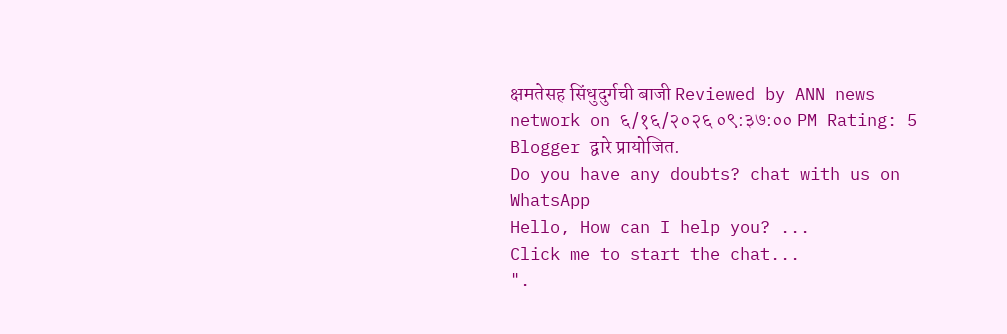क्षमतेसह सिंधुदुर्गची बाजी Reviewed by ANN news network on ६/१६/२०२६ ०९:३७:०० PM Rating: 5
Blogger द्वारे प्रायोजित.
Do you have any doubts? chat with us on WhatsApp
Hello, How can I help you? ...
Click me to start the chat...
".